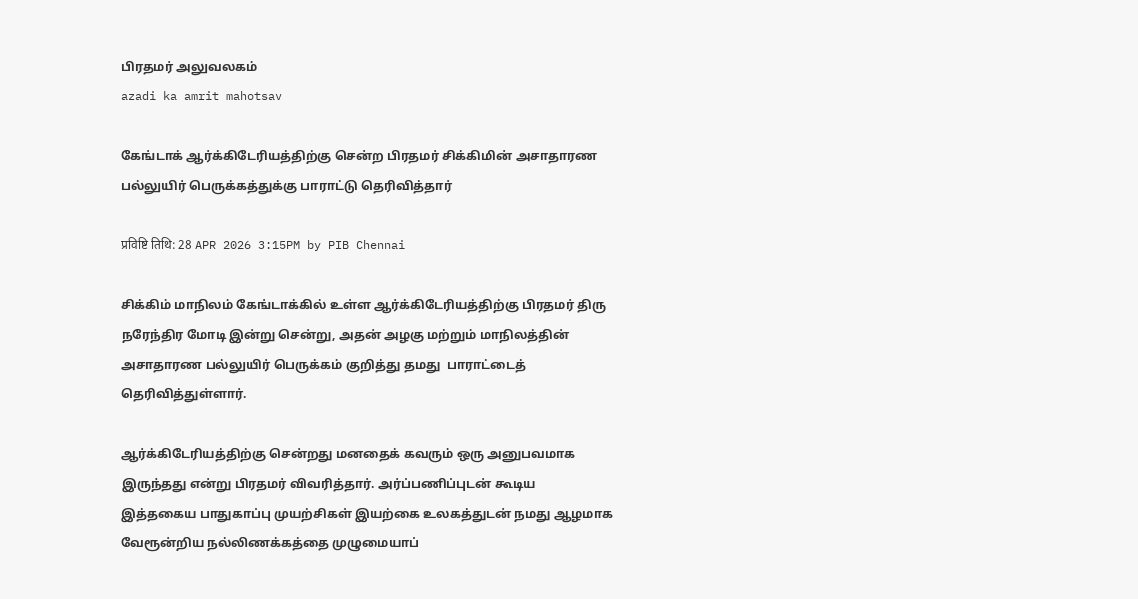பிரதமர் அலுவலகம்
azadi ka amrit mahotsav

கேங்டாக் ஆர்க்கிடேரியத்திற்கு சென்ற பிரதமர் சிக்கிமின் அசாதாரண பல்லுயிர் பெருக்கத்துக்கு பாராட்டு தெரிவித்தார்

प्रविष्टि तिथि: 28 APR 2026 3:15PM by PIB Chennai

சிக்கிம் மாநிலம் கேங்டாக்கில் உள்ள ஆர்க்கிடேரியத்திற்கு பிரதமர் திரு நரேந்திர மோடி இன்று சென்று, அதன் அழகு மற்றும் மாநிலத்தின் அசாதாரண பல்லுயிர் பெருக்கம் குறித்து தமது  பாராட்டைத் தெரிவித்துள்ளார்.

ஆர்க்கிடேரியத்திற்கு சென்றது மனதைக் கவரும் ஒரு அனுபவமாக இருந்தது என்று பிரதமர் விவரித்தார். அர்ப்பணிப்புடன் கூடிய இத்தகைய பாதுகாப்பு முயற்சிகள் இயற்கை உலகத்துடன் நமது ஆழமாக வேரூன்றிய நல்லிணக்கத்தை முழுமையாப்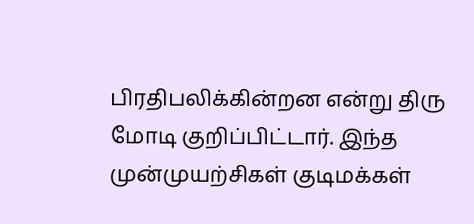பிரதிபலிக்கின்றன என்று திரு மோடி குறிப்பிட்டார். இந்த முன்முயற்சிகள் குடிமக்கள்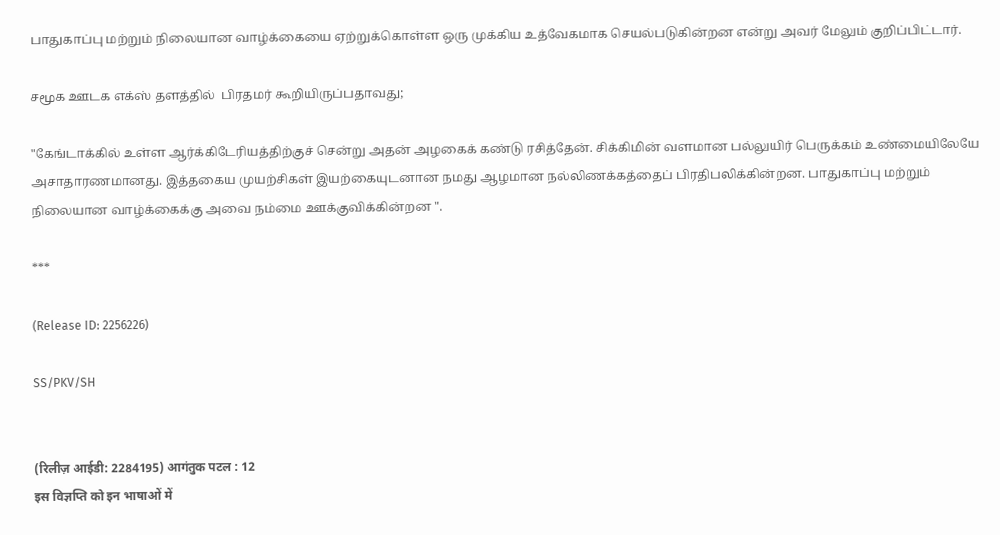பாதுகாப்பு மற்றும் நிலையான வாழ்க்கையை ஏற்றுக்கொள்ள ஒரு முக்கிய உத்வேகமாக செயல்படுகின்றன என்று அவர் மேலும் குறிப்பிட்டார்.

சமூக ஊடக எக்ஸ் தளத்தில்  பிரதமர் கூறியிருப்பதாவது;

"கேங்டாக்கில் உள்ள ஆர்க்கிடேரியத்திற்குச் சென்று அதன் அழகைக் கண்டு ரசித்தேன். சிக்கிமின் வளமான பல்லுயிர் பெருக்கம் உண்மையிலேயே அசாதாரணமானது. இத்தகைய முயற்சிகள் இயற்கையுடனான நமது ஆழமான நல்லிணக்கத்தைப் பிரதிபலிக்கின்றன. பாதுகாப்பு மற்றும் நிலையான வாழ்க்கைக்கு அவை நம்மை ஊக்குவிக்கின்றன ".

***

(Release ID: 2256226)

SS/PKV/SH


(रिलीज़ आईडी: 2284195) आगंतुक पटल : 12
इस विज्ञप्ति को इन भाषाओं में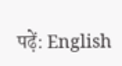पढ़ें: English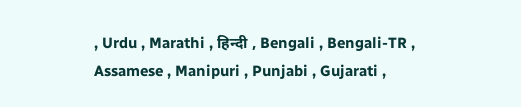, Urdu , Marathi , हिन्दी , Bengali , Bengali-TR , Assamese , Manipuri , Punjabi , Gujarati ,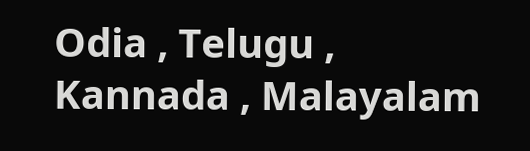Odia , Telugu , Kannada , Malayalam